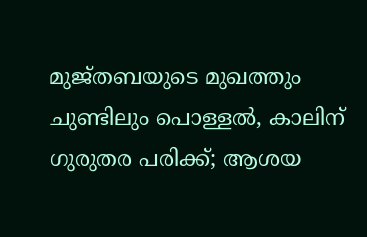മുജ്തബയുടെ മുഖത്തും ചുണ്ടിലും പൊള്ളല്‍, കാലിന് ഗുരുതര പരിക്ക്; ആശയ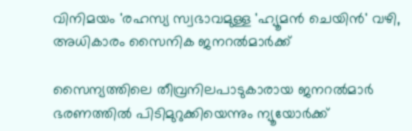വിനിമയം 'രഹസ്യ സ്വഭാവമുള്ള 'ഹ്യൂമന്‍ ചെയിന്‍' വഴി, അധികാരം സൈനിക ജനറല്‍മാര്‍ക്ക്

സൈന്യത്തിലെ തീവ്രനിലപാടുകാരായ ജനറല്‍മാര്‍ ഭരണത്തില്‍ പിടിമുറുക്കിയെന്നും ന്യൂയോര്‍ക്ക്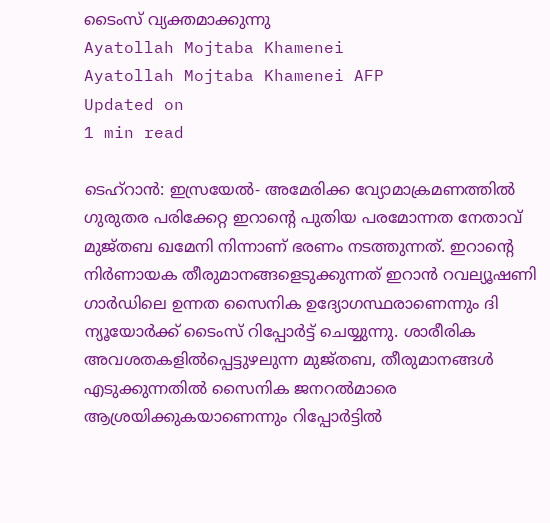ടൈംസ് വ്യക്തമാക്കുന്നു
Ayatollah Mojtaba Khamenei
Ayatollah Mojtaba Khamenei AFP
Updated on
1 min read

ടെഹ്‌റാന്‍: ഇസ്രയേല്‍- അമേരിക്ക വ്യോമാക്രമണത്തില്‍ ഗുരുതര പരിക്കേറ്റ ഇറാന്റെ പുതിയ പരമോന്നത നേതാവ് മുജ്തബ ഖമേനി നിന്നാണ് ഭരണം നടത്തുന്നത്. ഇറാന്റെ നിര്‍ണായക തീരുമാനങ്ങളെടുക്കുന്നത് ഇറാന്‍ റവല്യൂഷണി ഗാര്‍ഡിലെ ഉന്നത സൈനിക ഉദ്യോഗസ്ഥരാണെന്നും ദി ന്യൂയോര്‍ക്ക് ടൈംസ് റിപ്പോര്‍ട്ട് ചെയ്യുന്നു. ശാരീരിക അവശതകളില്‍പ്പെട്ടുഴലുന്ന മുജ്തബ, തീരുമാനങ്ങള്‍ എടുക്കുന്നതില്‍ സൈനിക ജനറല്‍മാരെ ആശ്രയിക്കുകയാണെന്നും റിപ്പോര്‍ട്ടില്‍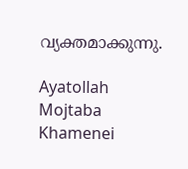വ്യക്തമാക്കുന്നു.

Ayatollah Mojtaba Khamenei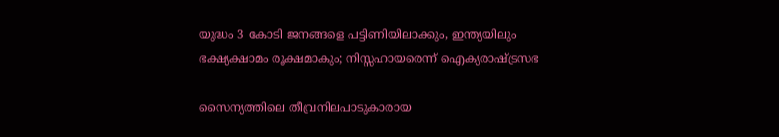യുദ്ധം 3 കോടി ജനങ്ങളെ പട്ടിണിയിലാക്കും, ഇന്ത്യയിലും ഭക്ഷ്യക്ഷാമം രൂക്ഷമാകും; നിസ്സഹായരെന്ന് ഐക്യരാഷ്ട്രസഭ

സൈന്യത്തിലെ തീവ്രനിലപാടുകാരായ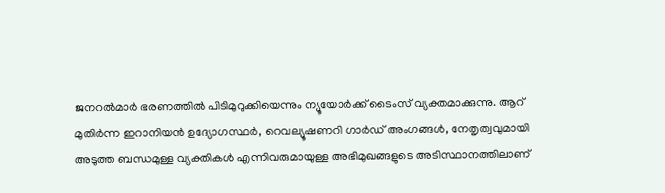ജനറല്‍മാര്‍ ഭരണത്തില്‍ പിടിമുറുക്കിയെന്നും ന്യൂയോര്‍ക്ക് ടൈംസ് വ്യക്തമാക്കുന്നു. ആറ് മുതിര്‍ന്ന ഇറാനിയന്‍ ഉദ്യോഗസ്ഥര്‍, റെവല്യൂഷണറി ഗാര്‍ഡ് അംഗങ്ങള്‍, നേതൃത്വവുമായി അടുത്ത ബന്ധമുള്ള വ്യക്തികള്‍ എന്നിവരുമായുള്ള അഭിമുഖങ്ങളുടെ അടിസ്ഥാനത്തിലാണ്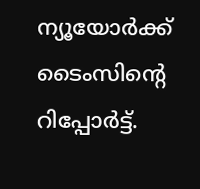ന്യൂയോര്‍ക്ക് ടൈംസിന്റെ റിപ്പോര്‍ട്ട്.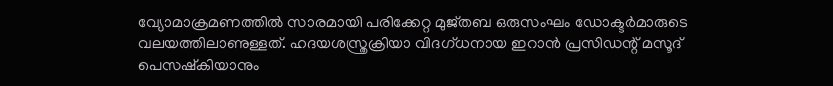വ്യോമാക്രമണത്തില്‍ സാരമായി പരിക്കേറ്റ മുജ്തബ ഒരുസംഘം ഡോക്ടര്‍മാരുടെ വലയത്തിലാണുള്ളത്. ഹദയശസ്ത്രക്രിയാ വിദഗ്ധനായ ഇറാന്‍ പ്രസിഡന്റ് മസൂദ് പെസഷ്‌കിയാനും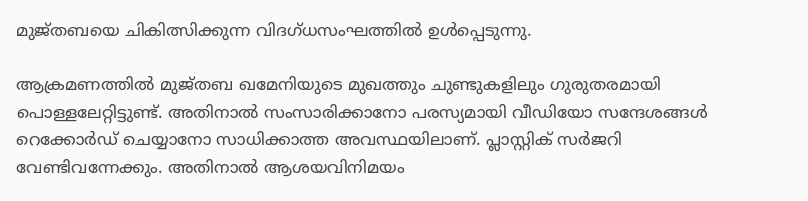മുജ്തബയെ ചികിത്സിക്കുന്ന വിദഗ്ധസംഘത്തില്‍ ഉള്‍പ്പെടുന്നു.

ആക്രമണത്തില്‍ മുജ്തബ ഖമേനിയുടെ മുഖത്തും ചുണ്ടുകളിലും ഗുരുതരമായി പൊള്ളലേറ്റിട്ടുണ്ട്. അതിനാല്‍ സംസാരിക്കാനോ പരസ്യമായി വീഡിയോ സന്ദേശങ്ങള്‍ റെക്കോര്‍ഡ് ചെയ്യാനോ സാധിക്കാത്ത അവസ്ഥയിലാണ്. പ്ലാസ്റ്റിക് സര്‍ജറി വേണ്ടിവന്നേക്കും. അതിനാല്‍ ആശയവിനിമയം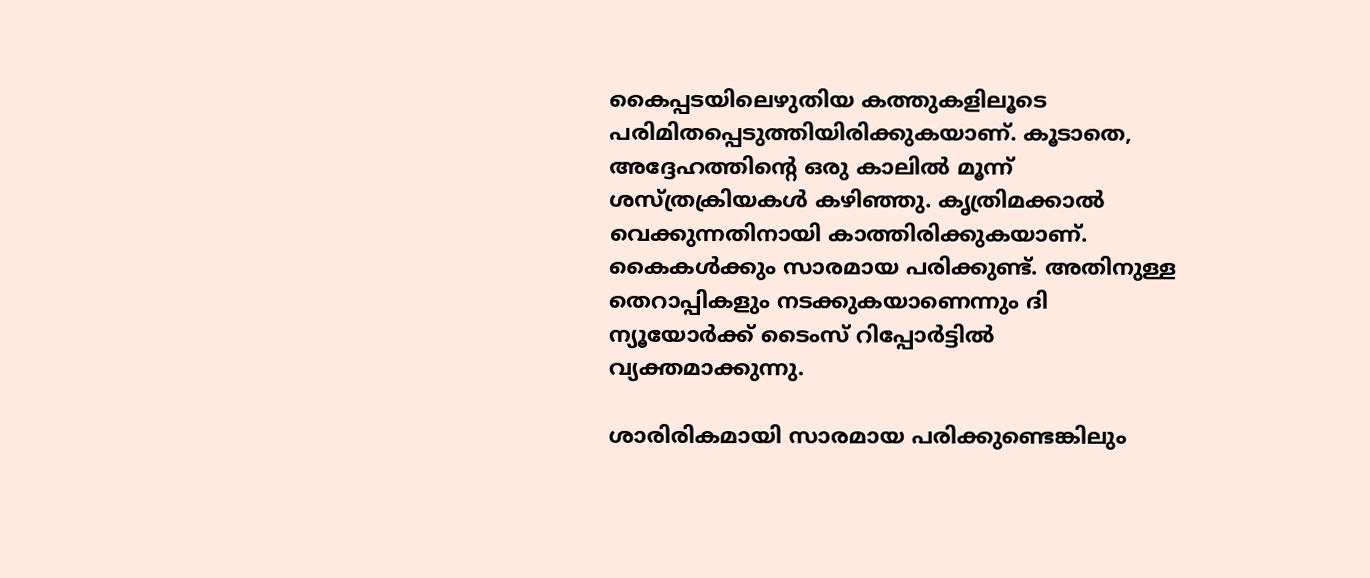കൈപ്പടയിലെഴുതിയ കത്തുകളിലൂടെ പരിമിതപ്പെടുത്തിയിരിക്കുകയാണ്. കൂടാതെ, അദ്ദേഹത്തിന്റെ ഒരു കാലില്‍ മൂന്ന് ശസ്ത്രക്രിയകള്‍ കഴിഞ്ഞു. കൃത്രിമക്കാല്‍ വെക്കുന്നതിനായി കാത്തിരിക്കുകയാണ്. കൈകള്‍ക്കും സാരമായ പരിക്കുണ്ട്. അതിനുള്ള തെറാപ്പികളും നടക്കുകയാണെന്നും ദി ന്യൂയോര്‍ക്ക് ടൈംസ് റിപ്പോര്‍ട്ടില്‍ വ്യക്തമാക്കുന്നു.

ശാരിരികമായി സാരമായ പരിക്കുണ്ടെങ്കിലും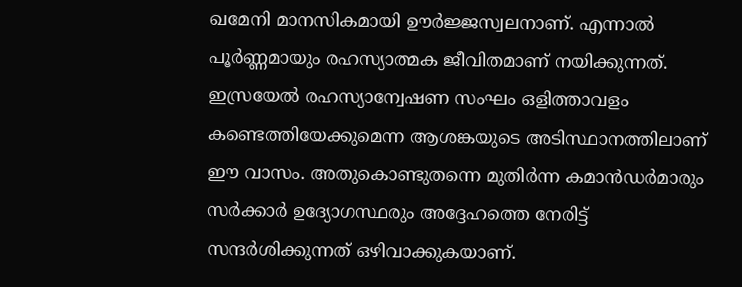ഖമേനി മാനസികമായി ഊര്‍ജ്ജസ്വലനാണ്. എന്നാല്‍ പൂര്‍ണ്ണമായും രഹസ്യാത്മക ജീവിതമാണ് നയിക്കുന്നത്. ഇസ്രയേല്‍ രഹസ്യാന്വേഷണ സംഘം ഒളിത്താവളം കണ്ടെത്തിയേക്കുമെന്ന ആശങ്കയുടെ അടിസ്ഥാനത്തിലാണ് ഈ വാസം. അതുകൊണ്ടുതന്നെ മുതിര്‍ന്ന കമാന്‍ഡര്‍മാരും സര്‍ക്കാര്‍ ഉദ്യോഗസ്ഥരും അദ്ദേഹത്തെ നേരിട്ട് സന്ദര്‍ശിക്കുന്നത് ഒഴിവാക്കുകയാണ്.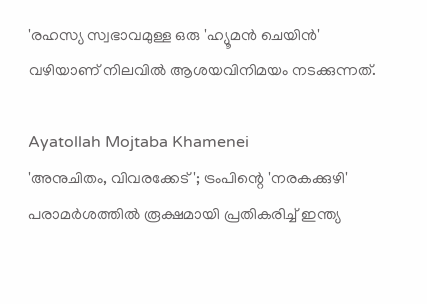'രഹസ്യ സ്വഭാവമുള്ള ഒരു 'ഹ്യൂമന്‍ ചെയിന്‍' വഴിയാണ് നിലവില്‍ ആശയവിനിമയം നടക്കുന്നത്.

Ayatollah Mojtaba Khamenei
'അനുചിതം, വിവരക്കേട്'; ട്രംപിന്റെ 'നരകക്കുഴി' പരാമർശത്തിൽ രൂക്ഷമായി പ്രതികരിച്ച് ഇന്ത്യ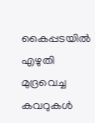കൈപ്പടയില്‍ എഴുതി മുദ്രവെച്ച കവറുകള്‍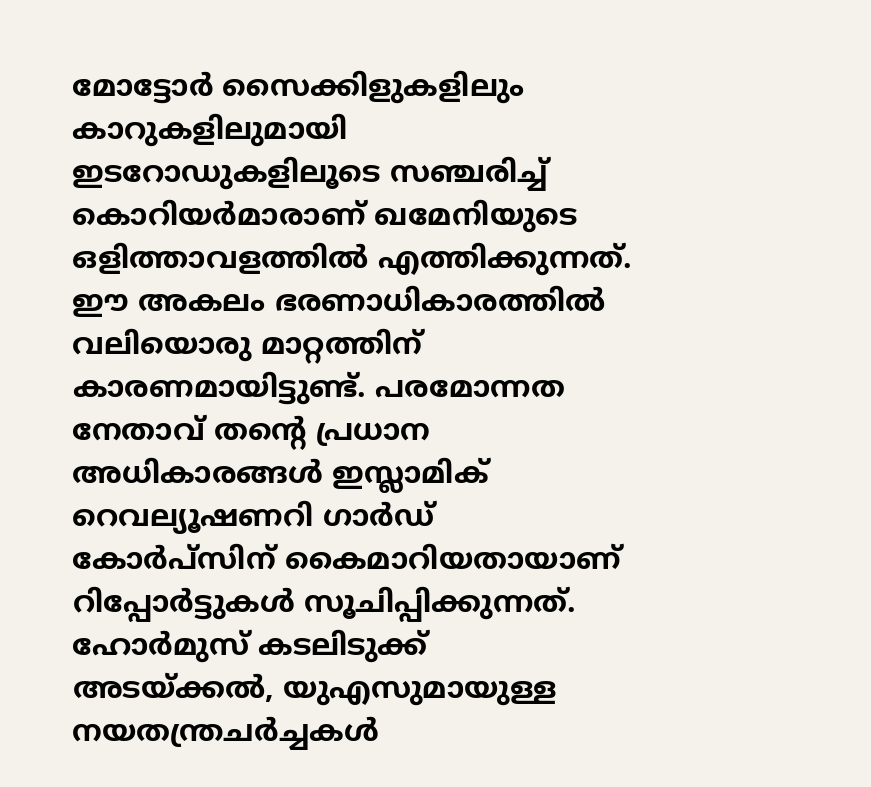മോട്ടോര്‍ സൈക്കിളുകളിലും കാറുകളിലുമായി ഇടറോഡുകളിലൂടെ സഞ്ചരിച്ച് കൊറിയര്‍മാരാണ് ഖമേനിയുടെ ഒളിത്താവളത്തില്‍ എത്തിക്കുന്നത്. ഈ അകലം ഭരണാധികാരത്തില്‍ വലിയൊരു മാറ്റത്തിന് കാരണമായിട്ടുണ്ട്. പരമോന്നത നേതാവ് തന്റെ പ്രധാന അധികാരങ്ങള്‍ ഇസ്ലാമിക് റെവല്യൂഷണറി ഗാര്‍ഡ് കോര്‍പ്‌സിന് കൈമാറിയതായാണ് റിപ്പോര്‍ട്ടുകള്‍ സൂചിപ്പിക്കുന്നത്. ഹോര്‍മുസ് കടലിടുക്ക് അടയ്ക്കല്‍, യുഎസുമായുള്ള നയതന്ത്രചര്‍ച്ചകള്‍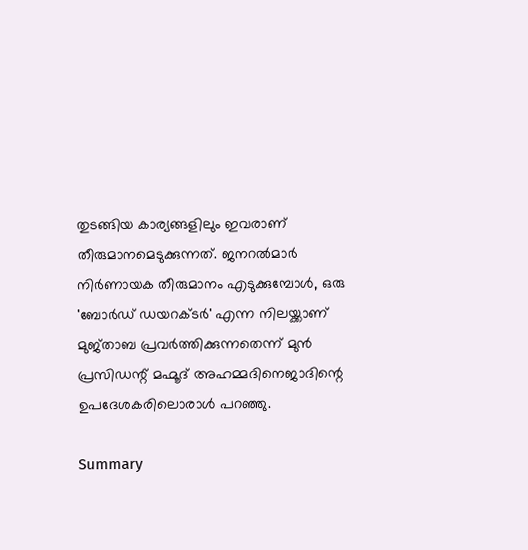തുടങ്ങിയ കാര്യങ്ങളിലും ഇവരാണ് തീരുമാനമെടുക്കുന്നത്. ജനറല്‍മാര്‍ നിര്‍ണായക തീരുമാനം എടുക്കുമ്പോള്‍, ഒരു 'ബോര്‍ഡ് ഡയറക്ടര്‍' എന്ന നിലയ്ക്കാണ് മുജ്താബ പ്രവര്‍ത്തിക്കുന്നതെന്ന് മുന്‍ പ്രസിഡന്റ് മഹ്മൂദ് അഹമ്മദിനെജാദിന്റെ ഉപദേശകരിലൊരാള്‍ പറഞ്ഞു.

Summary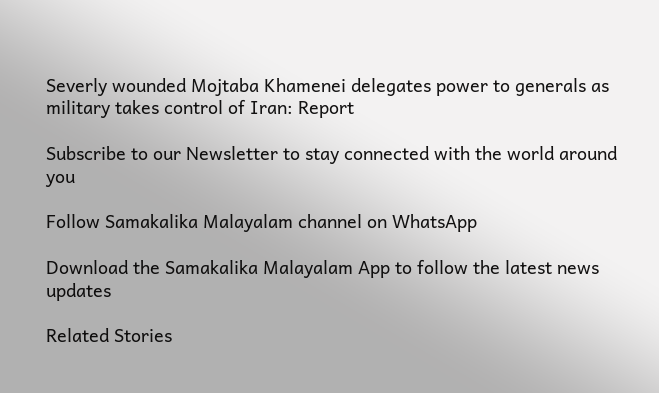Severly wounded Mojtaba Khamenei delegates power to generals as military takes control of Iran: Report

Subscribe to our Newsletter to stay connected with the world around you

Follow Samakalika Malayalam channel on WhatsApp

Download the Samakalika Malayalam App to follow the latest news updates

Related Stories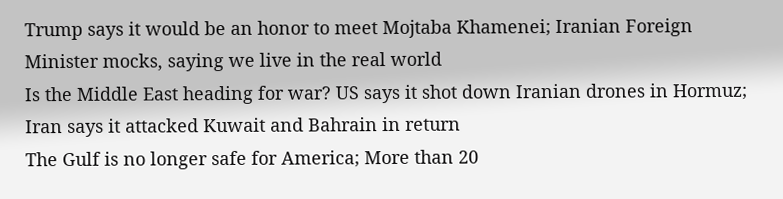Trump says it would be an honor to meet Mojtaba Khamenei; Iranian Foreign Minister mocks, saying we live in the real world
Is the Middle East heading for war? US says it shot down Iranian drones in Hormuz; Iran says it attacked Kuwait and Bahrain in return
The Gulf is no longer safe for America; More than 20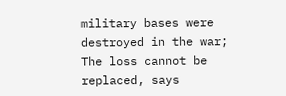military bases were destroyed in the war; The loss cannot be replaced, says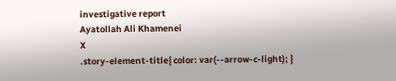investigative report
Ayatollah Ali Khamenei
X
.story-element-title{ color: var(--arrow-c-light); }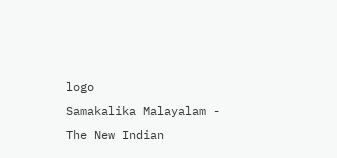logo
Samakalika Malayalam - The New Indian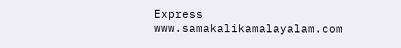Express
www.samakalikamalayalam.com